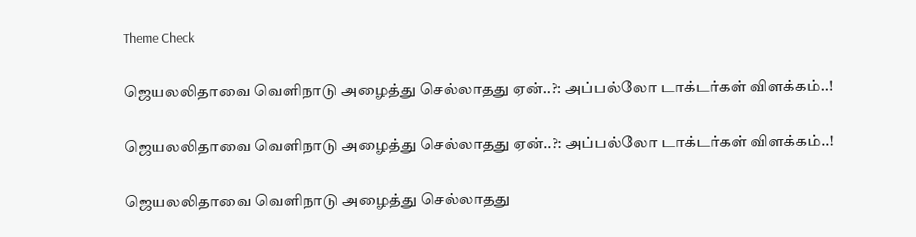Theme Check

ஜெயலலிதாவை வெளிநாடு அழைத்து செல்லாதது ஏன்..?: அப்பல்லோ டாக்டர்கள் விளக்கம்..!

ஜெயலலிதாவை வெளிநாடு அழைத்து செல்லாதது ஏன்..?: அப்பல்லோ டாக்டர்கள் விளக்கம்..!

ஜெயலலிதாவை வெளிநாடு அழைத்து செல்லாதது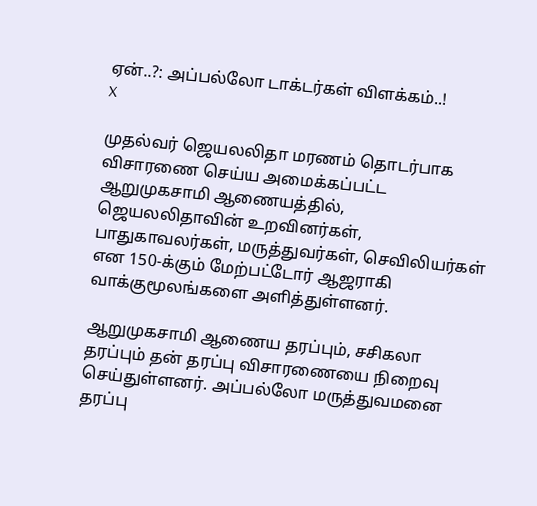ஏன்..?: அப்பல்லோ டாக்டர்கள் விளக்கம்..!
X

முதல்வர் ஜெயலலிதா மரணம் தொடர்பாக விசாரணை செய்ய அமைக்கப்பட்ட ஆறுமுகசாமி ஆணையத்தில், ஜெயலலிதாவின் உறவினர்கள், பாதுகாவலர்கள், மருத்துவர்கள், செவிலியர்கள் என 150-க்கும் மேற்பட்டோர் ஆஜராகி வாக்குமூலங்களை அளித்துள்ளனர்.

ஆறுமுகசாமி ஆணைய தரப்பும், சசிகலா தரப்பும் தன் தரப்பு விசாரணையை நிறைவு செய்துள்ளனர். அப்பல்லோ மருத்துவமனை தரப்பு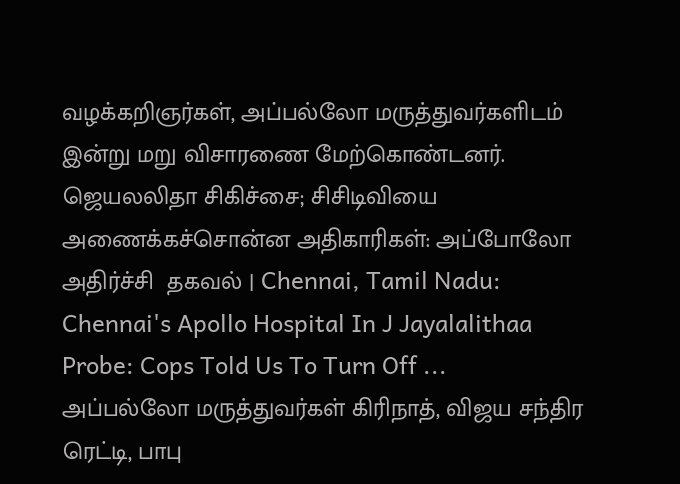வழக்கறிஞர்கள், அப்பல்லோ மருத்துவர்களிடம் இன்று மறு விசாரணை மேற்கொண்டனர்.
ஜெயலலிதா சிகிச்சை; சிசிடிவியை அணைக்கச்சொன்ன அதிகாரிகள்: அப்போலோ அதிர்ச்சி  தகவல் | Chennai, Tamil Nadu: Chennai's Apollo Hospital In J Jayalalithaa  Probe: Cops Told Us To Turn Off ...
அப்பல்லோ மருத்துவர்கள் கிரிநாத், விஜய சந்திர ரெட்டி, பாபு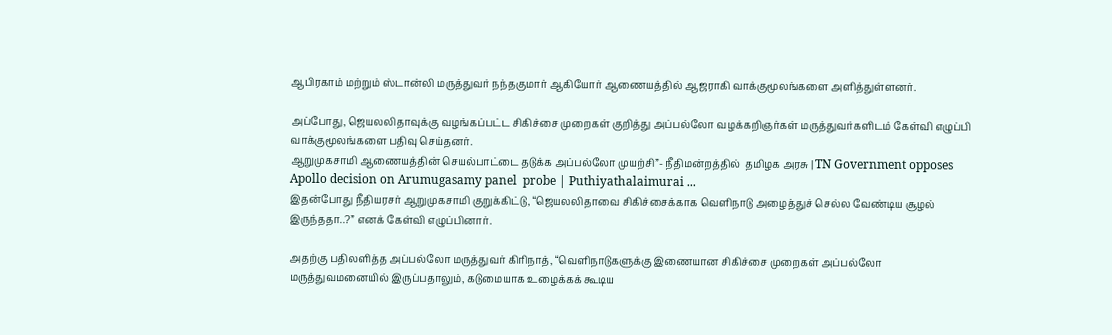ஆபிரகாம் மற்றும் ஸ்டான்லி மருத்துவர் நந்தகுமார் ஆகியோர் ஆணையத்தில் ஆஜராகி வாக்குமூலங்களை அளித்துள்ளனர்.

அப்போது, ஜெயலலிதாவுக்கு வழங்கப்பட்ட சிகிச்சை முறைகள் குறித்து அப்பல்லோ வழக்கறிஞர்கள் மருத்துவர்களிடம் கேள்வி எழுப்பி வாக்குமூலங்களை பதிவு செய்தனர்.
ஆறுமுகசாமி ஆணையத்தின் செயல்பாட்டை தடுக்க அப்பல்லோ முயற்சி”- நீதிமன்றத்தில்  தமிழக அரசு | TN Government opposes Apollo decision on Arumugasamy panel  probe | Puthiyathalaimurai ...
இதன்போது நீதியரசர் ஆறுமுகசாமி குறுக்கிட்டு, “ஜெயலலிதாவை சிகிச்சைக்காக வெளிநாடு அழைத்துச் செல்ல வேண்டிய சூழல் இருந்ததா..?” எனக் கேள்வி எழுப்பினார்.

அதற்கு பதிலளித்த அப்பல்லோ மருத்துவர் கிரிநாத், “வெளிநாடுகளுக்கு இணையான சிகிச்சை முறைகள் அப்பல்லோ மருத்துவமனையில் இருப்பதாலும், கடுமையாக உழைக்கக் கூடிய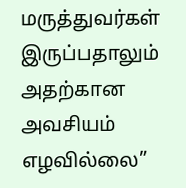மருத்துவர்கள் இருப்பதாலும் அதற்கான அவசியம் எழவில்லை”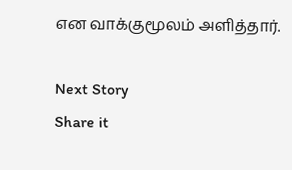என வாக்குமூலம் அளித்தார்.

Next Story
Share it